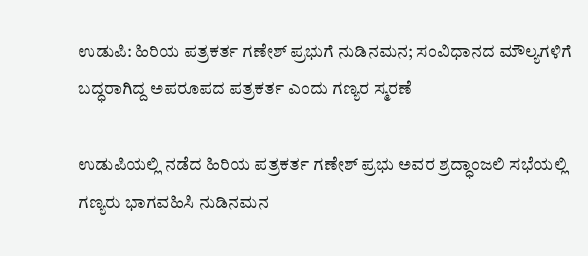ಉಡುಪಿ: ಹಿರಿಯ ಪತ್ರಕರ್ತ ಗಣೇಶ್ ಪ್ರಭುಗೆ ನುಡಿನಮನ; ಸಂವಿಧಾನದ ಮೌಲ್ಯಗಳಿಗೆ ಬದ್ಧರಾಗಿದ್ದ ಅಪರೂಪದ ಪತ್ರಕರ್ತ ಎಂದು ಗಣ್ಯರ ಸ್ಮರಣೆ

ಉಡುಪಿಯಲ್ಲಿ ನಡೆದ ಹಿರಿಯ ಪತ್ರಕರ್ತ ಗಣೇಶ್ ಪ್ರಭು ಅವರ ಶ್ರದ್ಧಾಂಜಲಿ ಸಭೆಯಲ್ಲಿ ಗಣ್ಯರು ಭಾಗವಹಿಸಿ ನುಡಿನಮನ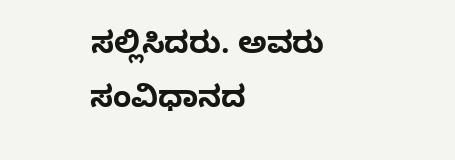ಸಲ್ಲಿಸಿದರು. ಅವರು ಸಂವಿಧಾನದ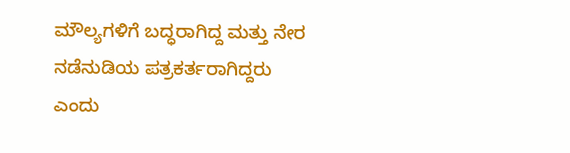ಮೌಲ್ಯಗಳಿಗೆ ಬದ್ಧರಾಗಿದ್ದ ಮತ್ತು ನೇರ ನಡೆನುಡಿಯ ಪತ್ರಕರ್ತರಾಗಿದ್ದರು ಎಂದು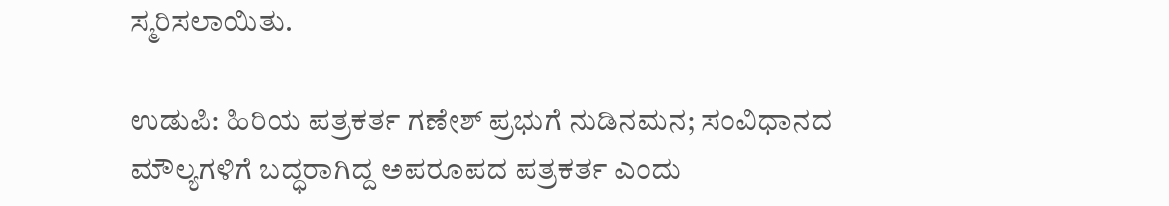ಸ್ಮರಿಸಲಾಯಿತು.

ಉಡುಪಿ: ಹಿರಿಯ ಪತ್ರಕರ್ತ ಗಣೇಶ್ ಪ್ರಭುಗೆ ನುಡಿನಮನ; ಸಂವಿಧಾನದ ಮೌಲ್ಯಗಳಿಗೆ ಬದ್ಧರಾಗಿದ್ದ ಅಪರೂಪದ ಪತ್ರಕರ್ತ ಎಂದು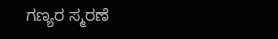ಗಣ್ಯರ ಸ್ಮರಣೆ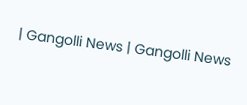| Gangolli News | Gangolli News